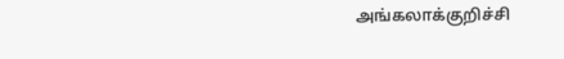அங்கலாக்குறிச்சி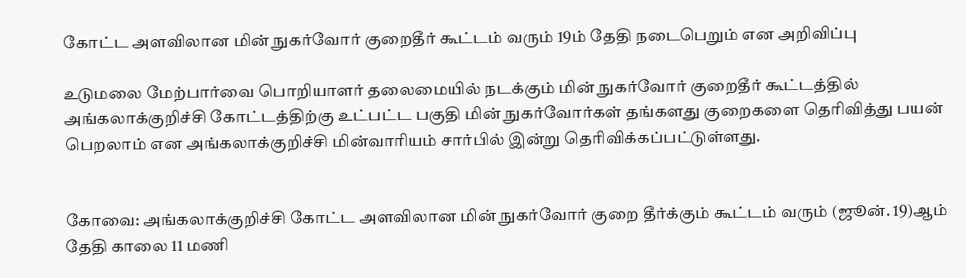கோட்ட அளவிலான மின் நுகர்வோர் குறைதீர் கூட்டம் வரும் 19ம் தேதி நடைபெறும் என அறிவிப்பு

உடுமலை மேற்பார்வை பொறியாளர் தலைமையில் நடக்கும் மின் நுகர்வோர் குறைதீர் கூட்டத்தில் அங்கலாக்குறிச்சி கோட்டத்திற்கு உட்பட்ட பகுதி மின் நுகர்வோர்கள் தங்களது குறைகளை தெரிவித்து பயன் பெறலாம் என அங்கலாக்குறிச்சி மின்வாரியம் சார்பில் இன்று தெரிவிக்கப்பட்டுள்ளது.


கோவை: அங்கலாக்குறிச்சி கோட்ட அளவிலான மின் நுகர்வோர் குறை தீர்க்கும் கூட்டம் வரும் (ஜூன். 19)ஆம் தேதி காலை 11 மணி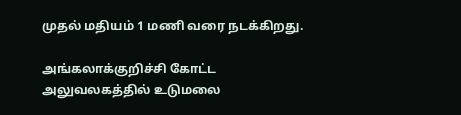முதல் மதியம் 1 மணி வரை நடக்கிறது.

அங்கலாக்குறிச்சி கோட்ட அலுவலகத்தில் உடுமலை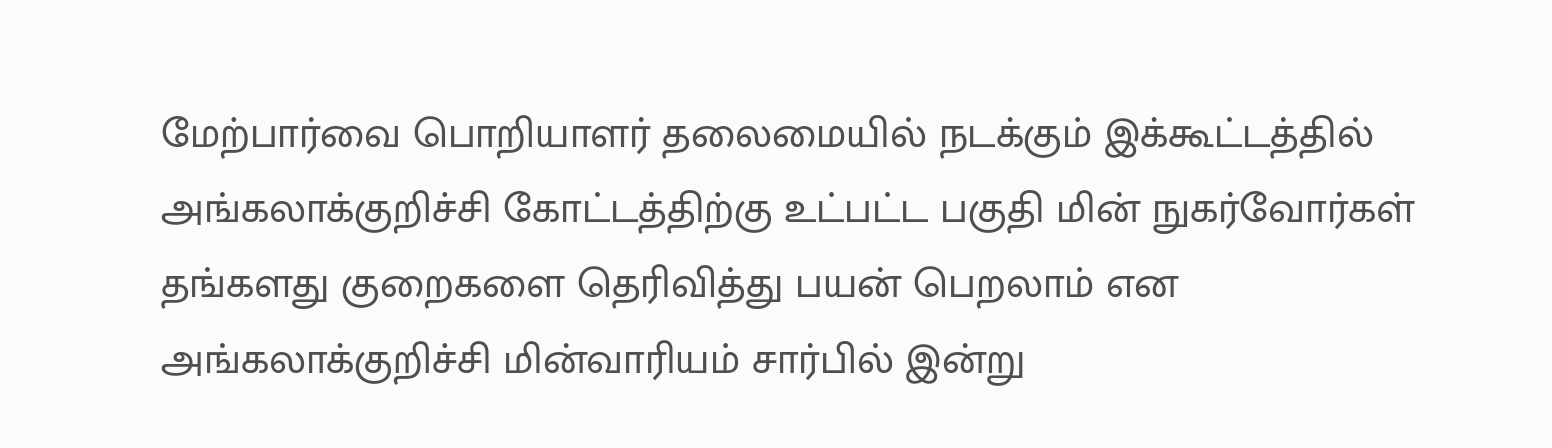மேற்பார்வை பொறியாளர் தலைமையில் நடக்கும் இக்கூட்டத்தில் அங்கலாக்குறிச்சி கோட்டத்திற்கு உட்பட்ட பகுதி மின் நுகர்வோர்கள் தங்களது குறைகளை தெரிவித்து பயன் பெறலாம் என அங்கலாக்குறிச்சி மின்வாரியம் சார்பில் இன்று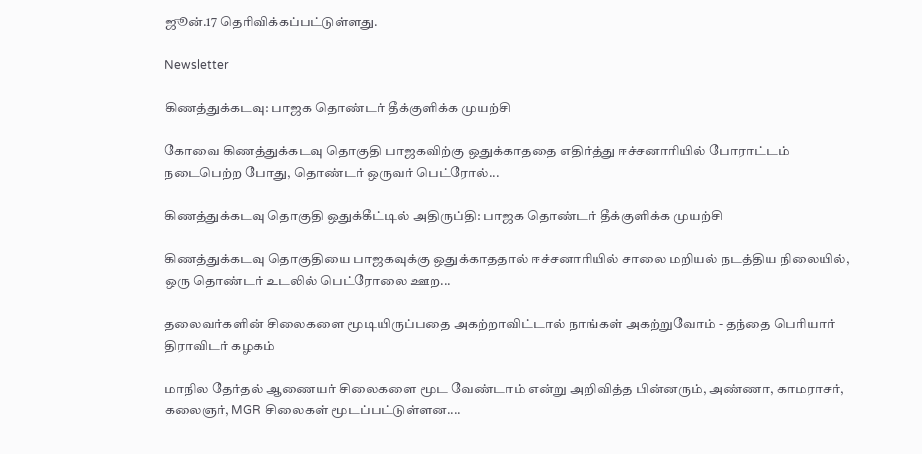ஜூன்.17 தெரிவிக்கப்பட்டுள்ளது.

Newsletter

கிணத்துக்கடவு: பாஜக தொண்டர் தீக்குளிக்க முயற்சி

கோவை கிணத்துக்கடவு தொகுதி பாஜகவிற்கு ஒதுக்காததை எதிர்த்து ஈச்சனாரியில் போராட்டம் நடைபெற்ற போது, தொண்டர் ஒருவர் பெட்ரோல்...

கிணத்துக்கடவு தொகுதி ஒதுக்கீட்டில் அதிருப்தி: பாஜக தொண்டர் தீக்குளிக்க முயற்சி

கிணத்துக்கடவு தொகுதியை பாஜகவுக்கு ஒதுக்காததால் ஈச்சனாரியில் சாலை மறியல் நடத்திய நிலையில், ஒரு தொண்டர் உடலில் பெட்ரோலை ஊற...

தலைவர்களின் சிலைகளை மூடியிருப்பதை அகற்றாவிட்டால் நாங்கள் அகற்றுவோம் - தந்தை பெரியார் திராவிடர் கழகம்

மாநில தேர்தல் ஆணையர் சிலைகளை மூட வேண்டாம் என்று அறிவித்த பின்னரும், அண்ணா, காமராசர், கலைஞர், MGR சிலைகள் மூடப்பட்டுள்ளன....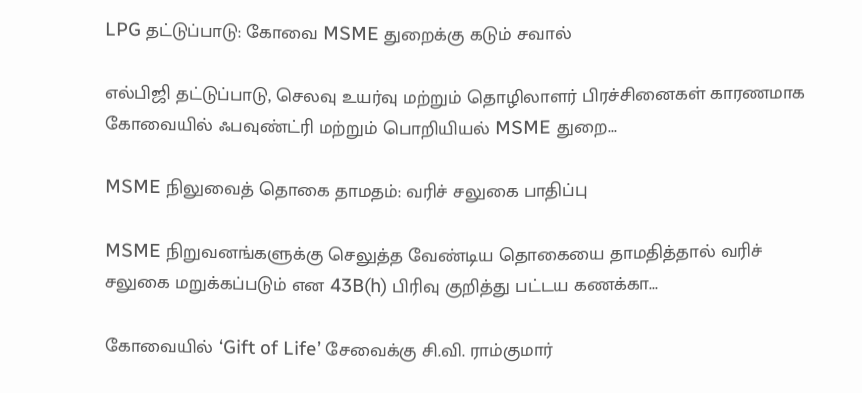LPG தட்டுப்பாடு: கோவை MSME துறைக்கு கடும் சவால்

எல்பிஜி தட்டுப்பாடு, செலவு உயர்வு மற்றும் தொழிலாளர் பிரச்சினைகள் காரணமாக கோவையில் ஃபவுண்ட்ரி மற்றும் பொறியியல் MSME துறை...

MSME நிலுவைத் தொகை தாமதம்: வரிச் சலுகை பாதிப்பு

MSME நிறுவனங்களுக்கு செலுத்த வேண்டிய தொகையை தாமதித்தால் வரிச் சலுகை மறுக்கப்படும் என 43B(h) பிரிவு குறித்து பட்டய கணக்கா...

கோவையில் ‘Gift of Life’ சேவைக்கு சி.வி. ராம்குமார்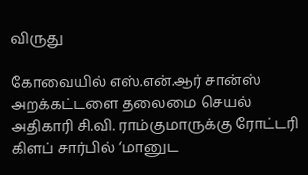விருது

கோவையில் எஸ்.என்.ஆர் சான்ஸ் அறக்கட்டளை தலைமை செயல் அதிகாரி சி.வி. ராம்குமாருக்கு ரோட்டரி கிளப் சார்பில் ‘மானுட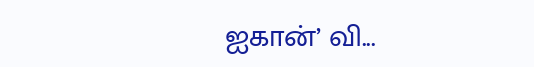ஐகான்’ வி...